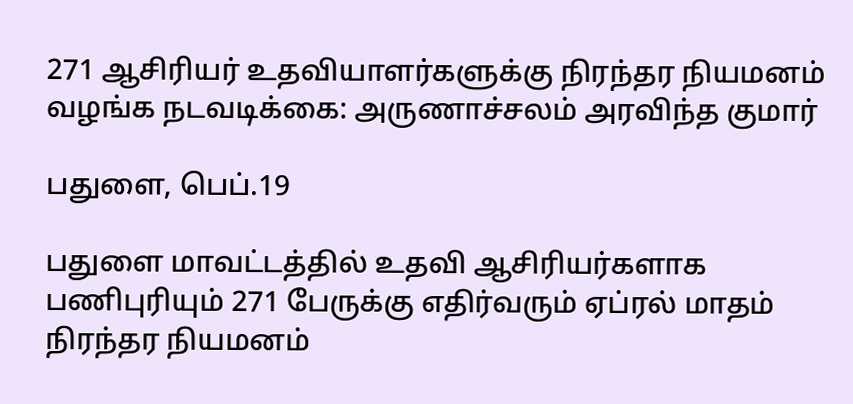271 ஆசிரியர் உதவியாளர்களுக்கு நிரந்தர நியமனம் வழங்க நடவடிக்கை: அருணாச்சலம் அரவிந்த குமார்

பதுளை, பெப்.19

பதுளை மாவட்டத்தில் உதவி ஆசிரியர்களாக பணிபுரியும் 271 பேருக்கு எதிர்வரும் ஏப்ரல் மாதம் நிரந்தர நியமனம்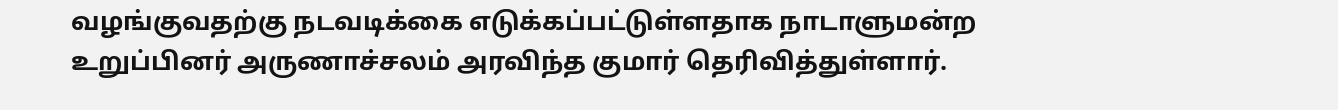வழங்குவதற்கு நடவடிக்கை எடுக்கப்பட்டுள்ளதாக நாடாளுமன்ற உறுப்பினர் அருணாச்சலம் அரவிந்த குமார் தெரிவித்துள்ளார்.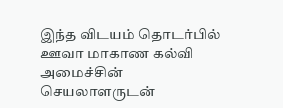இந்த விடயம் தொடர்பில் ஊவா மாகாண கல்வி அமைச்சின் செயலாளருடன்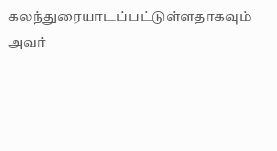கலந்துரையாடப்பட்டுள்ளதாகவும் அவர்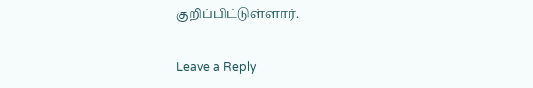குறிப்பிட்டுள்ளார்.

Leave a Reply